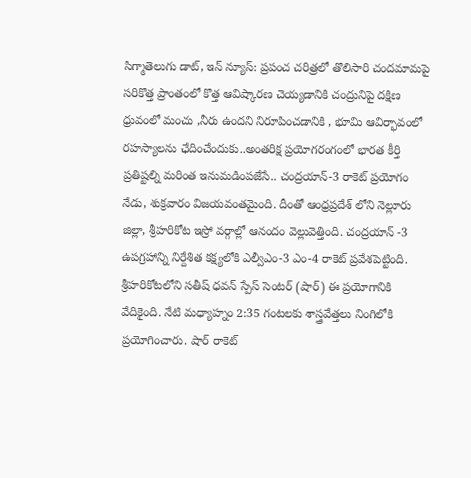సిగ్మాతెలుగు డాట్, ఇన్ న్యూస్: ప్రపంచ చరిత్రలో తొలిసారి చందమామపై సరికొత్త ప్రాంతంలో కొత్త ఆవిష్కారణ చెయ్యడానికి చంద్రునిపై దక్షిణ ధ్రువంలో మంచు ,నీరు ఉందని నిరూపించడానికి , భూమి ఆవిర్భావంలో రహస్యాలను ఛేదించేందుకు..అంతరిక్ష ప్రయోగరంగంలో భారత కీర్తి ప్రతిష్టల్ని మరింత ఇనుమడింపజేసే.. చంద్రయాన్-3 రాకెట్ ప్రయోగం నేడు, శుక్రవారం విజయవంతమైంది. దీంతో ఆంధ్రప్రదేశ్ లోని నెల్లూరు జిల్లా, శ్రీహరికోట ఇస్రో వర్గాల్లో ఆనందం వెల్లువెత్తింది. చంద్రయాన్ -3 ఉపగ్రహాన్ని నిర్దేశిత కక్ష్యలోకి ఎల్వీఎం-3 ఎం-4 రాకెట్ ప్రవేశపెట్టింది. శ్రీహరికోటలోని సతీష్‌ ధవన్‌ స్పేస్‌ సెంటర్‌ (షార్‌) ఈ ప్రయోగానికి వేదికైంది. నేటి మధ్యాహ్నం 2:35 గంటలకు శాస్త్రవేత్తలు నింగిలోకి ప్రయోగించారు. షార్ రాకెట్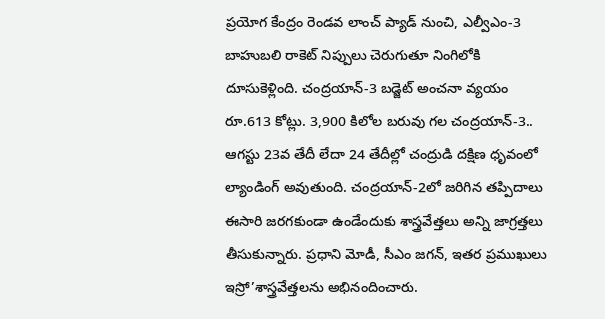ప్రయోగ కేంద్రం రెండవ లాంచ్ ప్యాడ్ నుంచి, ఎల్వీఎం-3 బాహుబలి రాకెట్ నిప్పులు చెరుగుతూ నింగిలోకి దూసుకెళ్లింది. చంద్రయాన్‌-3 బడ్జెట్‌ అంచనా వ్యయం రూ.613 కోట్లు. 3,900 కిలోల బరువు గల చంద్రయాన్‌-3.. ఆగస్టు 23వ తేదీ లేదా 24 తేదీల్లో చంద్రుడి దక్షిణ ధృవంలో ల్యాండింగ్‌ అవుతుంది. చంద్రయాన్-2లో జరిగిన తప్పిదాలు ఈసారి జరగకుండా ఉండేందుకు శాస్త్రవేత్తలు అన్ని జాగ్రత్తలు తీసుకున్నారు. ప్రధాని మోడీ, సీఎం జగన్, ఇతర ప్రముఖులు ఇస్రో’శాస్త్రవేత్తలను అభినందించారు.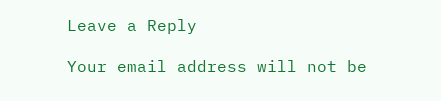Leave a Reply

Your email address will not be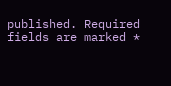published. Required fields are marked *